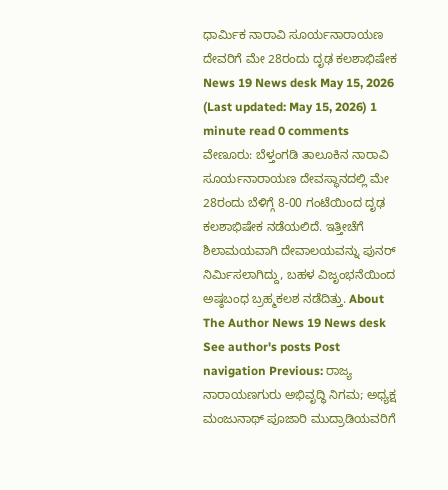ಧಾರ್ಮಿಕ ನಾರಾವಿ ಸೂರ್ಯನಾರಾಯಣ ದೇವರಿಗೆ ಮೇ 28ರಂದು ದೃಢ ಕಲಶಾಭಿಷೇಕ News 19 News desk May 15, 2026 (Last updated: May 15, 2026) 1 minute read 0 comments ವೇಣೂರು: ಬೆಳ್ತಂಗಡಿ ತಾಲೂಕಿನ ನಾರಾವಿ ಸೂರ್ಯನಾರಾಯಣ ದೇವಸ್ಥಾನದಲ್ಲಿ ಮೇ 28ರಂದು ಬೆಳಿಗ್ಗೆ 8-00 ಗಂಟೆಯಿಂದ ದೃಢ ಕಲಶಾಭಿಷೇಕ ನಡೆಯಲಿದೆ. ಇತ್ತೀಚೆಗೆ ಶಿಲಾಮಯವಾಗಿ ದೇವಾಲಯವನ್ನು ಪುನರ್ ನಿರ್ಮಿಸಲಾಗಿದ್ದು, ಬಹಳ ವಿಜೃಂಭನೆಯಿಂದ ಅಷ್ಠಬಂಧ ಬ್ರಹ್ಮಕಲಶ ನಡೆದಿತ್ತು. About The Author News 19 News desk See author's posts Post navigation Previous: ರಾಜ್ಯ ನಾರಾಯಣಗುರು ಅಭಿವೃದ್ಧಿ ನಿಗಮ; ಅಧ್ಯಕ್ಷ ಮಂಜುನಾಥ್ ಪೂಜಾರಿ ಮುದ್ರಾಡಿಯವರಿಗೆ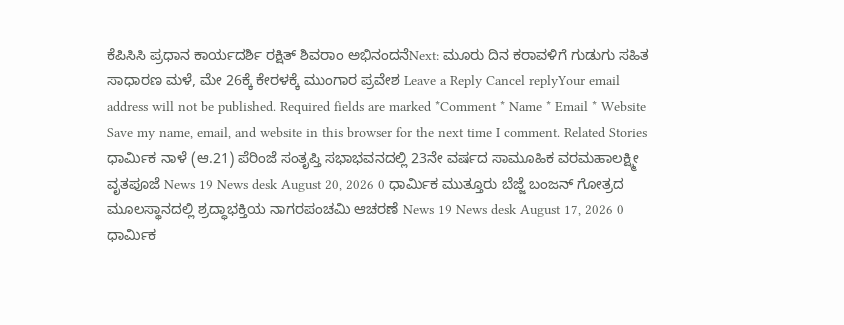ಕೆಪಿಸಿಸಿ ಪ್ರಧಾನ ಕಾರ್ಯದರ್ಶಿ ರಕ್ಷಿತ್ ಶಿವರಾಂ ಅಭಿನಂದನೆNext: ಮೂರು ದಿನ ಕರಾವಳಿಗೆ ಗುಡುಗು ಸಹಿತ ಸಾಧಾರಣ ಮಳೆ, ಮೇ 26ಕ್ಕೆ ಕೇರಳಕ್ಕೆ ಮುಂಗಾರ ಪ್ರವೇಶ Leave a Reply Cancel replyYour email address will not be published. Required fields are marked *Comment * Name * Email * Website Save my name, email, and website in this browser for the next time I comment. Related Stories ಧಾರ್ಮಿಕ ನಾಳೆ (ಆ.21) ಪೆರಿಂಜೆ ಸಂತೃಪ್ತಿ ಸಭಾಭವನದಲ್ಲಿ 23ನೇ ವರ್ಷದ ಸಾಮೂಹಿಕ ವರಮಹಾಲಕ್ಷ್ಮೀ ವೃತಪೂಜೆ News 19 News desk August 20, 2026 0 ಧಾರ್ಮಿಕ ಮುತ್ತೂರು ಬೆಜ್ಜೆ ಬಂಜನ್ ಗೋತ್ರದ ಮೂಲಸ್ಥಾನದಲ್ಲಿ ಶ್ರದ್ಧಾಭಕ್ತಿಯ ನಾಗರಪಂಚಮಿ ಆಚರಣೆ News 19 News desk August 17, 2026 0 ಧಾರ್ಮಿಕ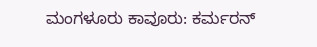ಮಂಗಳೂರು ಕಾವೂರು: ಕರ್ಮರನ್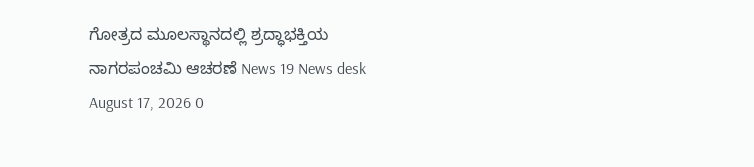ಗೋತ್ರದ ಮೂಲಸ್ಥಾನದಲ್ಲಿ ಶ್ರದ್ಧಾಭಕ್ತಿಯ ನಾಗರಪಂಚಮಿ ಆಚರಣೆ News 19 News desk August 17, 2026 0